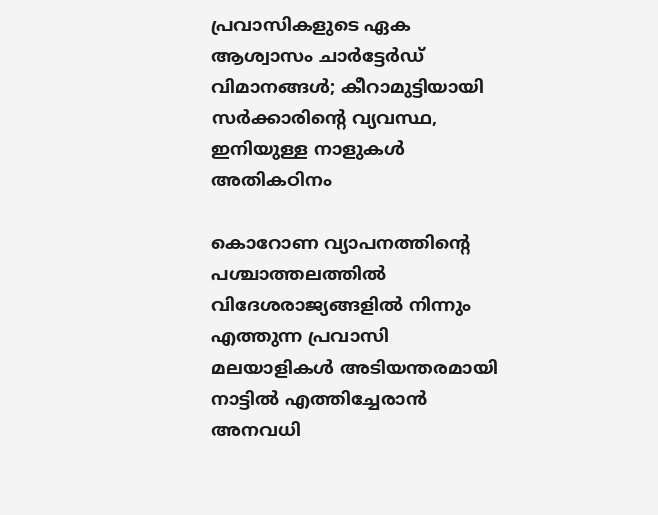പ്രവാസികളുടെ ഏക ആശ്വാസം ചാർട്ടേർഡ് വിമാനങ്ങൾ; കീറാമുട്ടിയായി സർക്കാരിന്റെ വ്യവസ്ഥ, ഇനിയുള്ള നാളുകൾ അതികഠിനം

കൊറോണ വ്യാപനത്തിന്റെ പശ്ചാത്തലത്തിൽ വിദേശരാജ്യങ്ങളിൽ നിന്നും എത്തുന്ന പ്രവാസി മലയാളികൾ അടിയന്തരമായി നാട്ടിൽ എത്തിച്ചേരാൻ അനവധി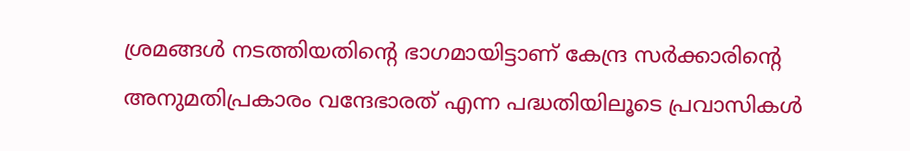ശ്രമങ്ങൾ നടത്തിയതിന്റെ ഭാഗമായിട്ടാണ് കേന്ദ്ര സർക്കാരിന്റെ അനുമതിപ്രകാരം വന്ദേഭാരത് എന്ന പദ്ധതിയിലൂടെ പ്രവാസികൾ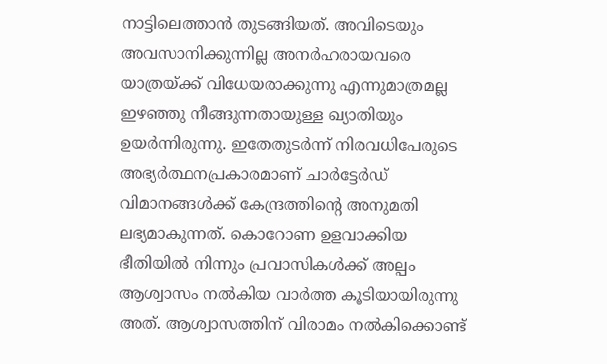നാട്ടിലെത്താൻ തുടങ്ങിയത്. അവിടെയും അവസാനിക്കുന്നില്ല അനർഹരായവരെ യാത്രയ്ക്ക് വിധേയരാക്കുന്നു എന്നുമാത്രമല്ല ഇഴഞ്ഞു നീങ്ങുന്നതായുള്ള ഖ്യാതിയും ഉയർന്നിരുന്നു. ഇതേതുടർന്ന് നിരവധിപേരുടെ അഭ്യർത്ഥനപ്രകാരമാണ് ചാർട്ടേർഡ് വിമാനങ്ങൾക്ക് കേന്ദ്രത്തിന്റെ അനുമതി ലഭ്യമാകുന്നത്. കൊറോണ ഉളവാക്കിയ ഭീതിയിൽ നിന്നും പ്രവാസികൾക്ക് അല്പം ആശ്വാസം നൽകിയ വാർത്ത കൂടിയായിരുന്നു അത്. ആശ്വാസത്തിന് വിരാമം നൽകിക്കൊണ്ട്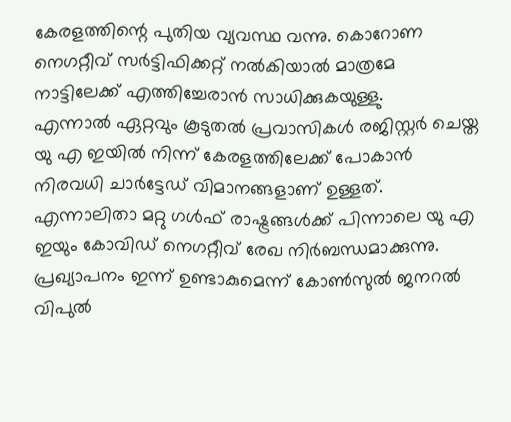കേരളത്തിന്റെ പുതിയ വ്യവസ്ഥ വന്നു. കൊറോണ നെഗറ്റീവ് സർട്ടിഫിക്കറ്റ് നൽകിയാൽ മാത്രമേ നാട്ടിലേക്ക് എത്തിച്ചേരാൻ സാധിക്കുകയുള്ളു.
എന്നാൽ ഏറ്റവും കൂടുതൽ പ്രവാസികൾ രജിസ്റ്റർ ചെയ്ത യു എ ഇയിൽ നിന്ന് കേരളത്തിലേക്ക് പോകാൻ നിരവധി ചാർട്ടേഡ് വിമാനങ്ങളാണ് ഉള്ളത്. എന്നാലിതാ മറ്റു ഗൾഫ് രാഷ്ട്രങ്ങൾക്ക് പിന്നാലെ യു എ ഇയും കോവിഡ് നെഗറ്റീവ് രേഖ നിർബന്ധമാക്കുന്നു. പ്രഖ്യാപനം ഇന്ന് ഉണ്ടാകുമെന്ന് കോൺസുൽ ജനറൽ വിപുൽ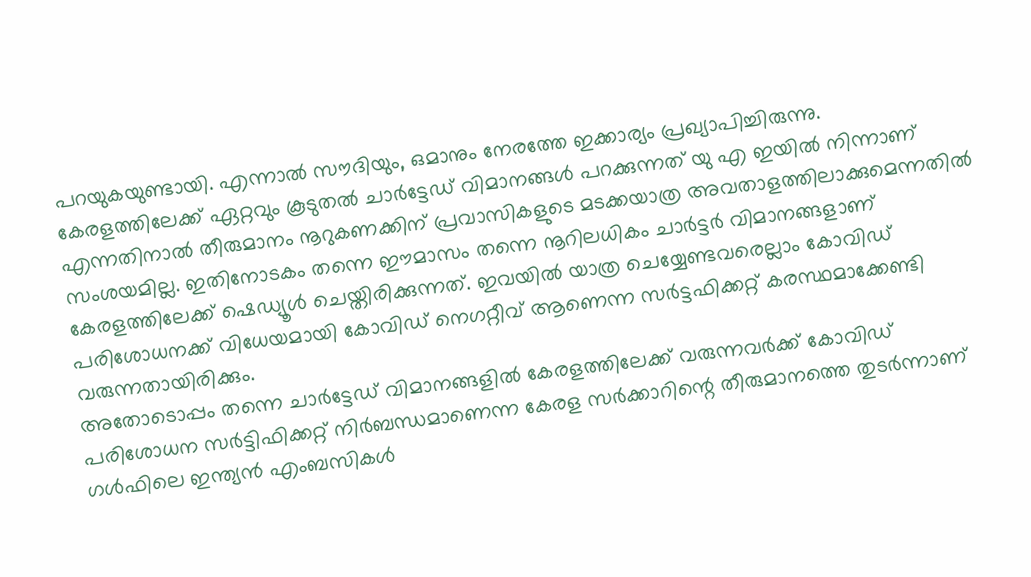പറയുകയുണ്ടായി. എന്നാൽ സൗദിയും, ഒമാനും നേരത്തേ ഇക്കാര്യം പ്രഖ്യാപിച്ചിരുന്നു. കേരളത്തിലേക്ക് ഏറ്റവും കൂടുതൽ ചാർട്ടേഡ് വിമാനങ്ങൾ പറക്കുന്നത് യു എ ഇയിൽ നിന്നാണ് എന്നതിനാൽ തീരുമാനം നൂറുകണക്കിന് പ്രവാസികളുടെ മടക്കയാത്ര അവതാളത്തിലാക്കുമെന്നതിൽ സംശയമില്ല. ഇതിനോടകം തന്നെ ഈമാസം തന്നെ നൂറിലധികം ചാർട്ടർ വിമാനങ്ങളാണ് കേരളത്തിലേക്ക് ഷെഡ്യൂൾ ചെയ്തിരിക്കുന്നത്. ഇവയിൽ യാത്ര ചെയ്യേണ്ടവരെല്ലാം കോവിഡ് പരിശോധനക്ക് വിധേയമായി കോവിഡ് നെഗറ്റീവ് ആണെന്ന സർട്ടഫിക്കറ്റ് കരസ്ഥമാക്കേണ്ടി വരുന്നതായിരിക്കും.
അതോടൊപ്പം തന്നെ ചാർട്ടേഡ് വിമാനങ്ങളിൽ കേരളത്തിലേക്ക് വരുന്നവർക്ക് കോവിഡ് പരിശോധന സർട്ടിഫിക്കറ്റ് നിർബന്ധമാണെന്ന കേരള സർക്കാറിന്റെ തീരുമാനത്തെ തുടർന്നാണ് ഗൾഫിലെ ഇന്ത്യൻ എംബസികൾ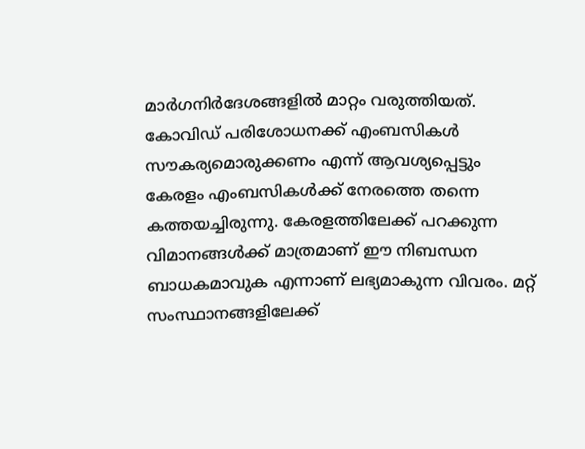മാർഗനിർദേശങ്ങളിൽ മാറ്റം വരുത്തിയത്. കോവിഡ് പരിശോധനക്ക് എംബസികൾ സൗകര്യമൊരുക്കണം എന്ന് ആവശ്യപ്പെട്ടും കേരളം എംബസികൾക്ക് നേരത്തെ തന്നെ കത്തയച്ചിരുന്നു. കേരളത്തിലേക്ക് പറക്കുന്ന വിമാനങ്ങൾക്ക് മാത്രമാണ് ഈ നിബന്ധന ബാധകമാവുക എന്നാണ് ലഭ്യമാകുന്ന വിവരം. മറ്റ് സംസ്ഥാനങ്ങളിലേക്ക്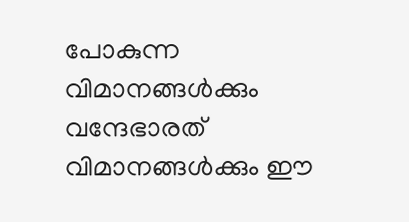പോകുന്ന വിമാനങ്ങൾക്കും വന്ദേഭാരത് വിമാനങ്ങൾക്കും ഈ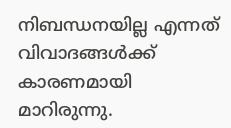നിബന്ധനയില്ല എന്നത് വിവാദങ്ങൾക്ക് കാരണമായി മാറിരുന്നു.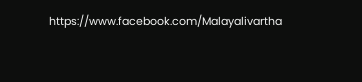https://www.facebook.com/Malayalivartha